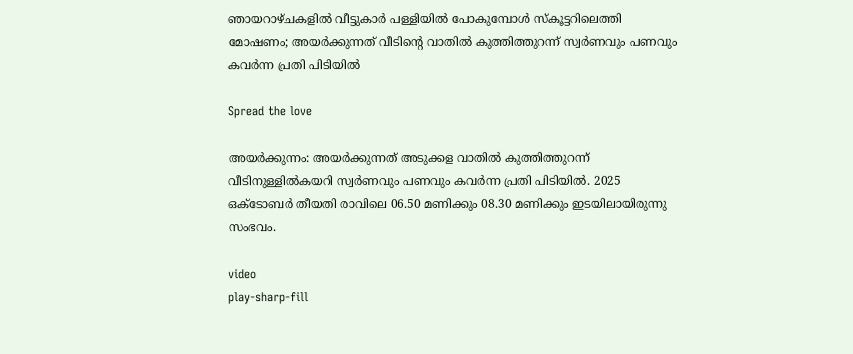ഞായറാഴ്ചകളിൽ വീട്ടുകാർ പള്ളിയിൽ പോകുമ്പോൾ സ്‌കൂട്ടറിലെത്തി മോഷണം; അയർക്കുന്നത് വീടിൻ്റെ വാതിൽ കുത്തിത്തുറന്ന് സ്വർണവും പണവും കവർന്ന പ്രതി പിടിയിൽ

Spread the love

അയർക്കുന്നം: അയർക്കുന്നത് അടുക്കള വാതിൽ കുത്തിത്തുറന്ന് വീടിനുള്ളിൽകയറി സ്വർണവും പണവും കവർന്ന പ്രതി പിടിയിൽ. 2025 ഒക്ടോബർ തീയതി രാവിലെ 06.50 മണിക്കും 08.30 മണിക്കും ഇടയിലായിരുന്നു സംഭവം.

video
play-sharp-fill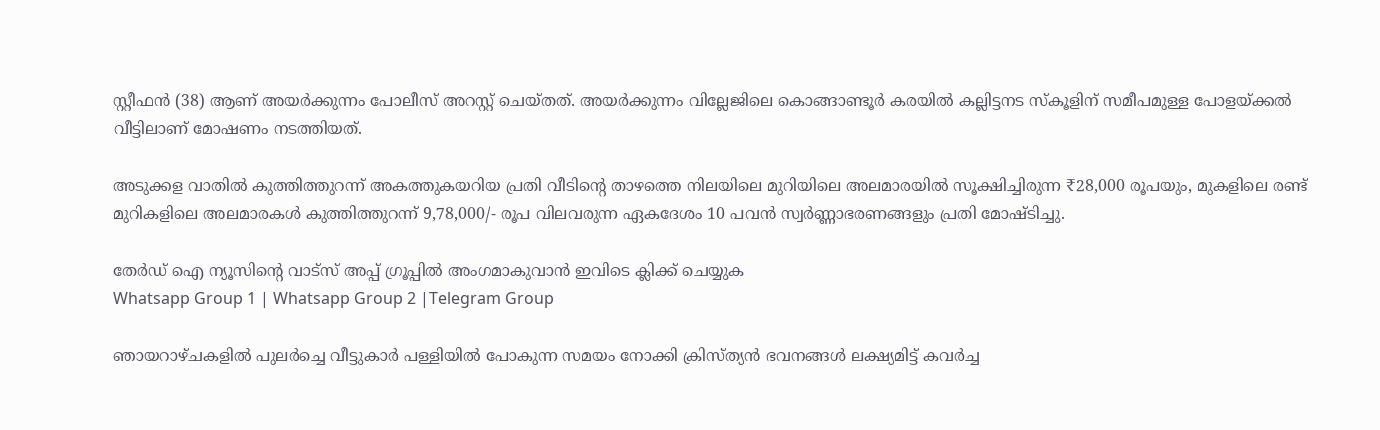സ്റ്റീഫൻ (38) ആണ് അയർക്കുന്നം പോലീസ് അറസ്റ്റ് ചെയ്തത്. അയർക്കുന്നം വില്ലേജിലെ കൊങ്ങാണ്ടൂർ കരയിൽ കല്ലിട്ടനട സ്കൂളിന് സമീപമുള്ള പോളയ്ക്കൽ വീട്ടിലാണ് മോഷണം നടത്തിയത്.

അടുക്കള വാതിൽ കുത്തിത്തുറന്ന് അകത്തുകയറിയ പ്രതി വീടിന്റെ താഴത്തെ നിലയിലെ മുറിയിലെ അലമാരയിൽ സൂക്ഷിച്ചിരുന്ന ₹28,000 രൂപയും, മുകളിലെ രണ്ട് മുറികളിലെ അലമാരകൾ കുത്തിത്തുറന്ന് 9,78,000/- രൂപ വിലവരുന്ന ഏകദേശം 10 പവൻ സ്വർണ്ണാഭരണങ്ങളും പ്രതി മോഷ്ടിച്ചു.

തേർഡ് ഐ ന്യൂസിന്റെ വാട്സ് അപ്പ് ഗ്രൂപ്പിൽ അംഗമാകുവാൻ ഇവിടെ ക്ലിക്ക് ചെയ്യുക
Whatsapp Group 1 | Whatsapp Group 2 |Telegram Group

ഞായറാഴ്ചകളിൽ പുലർച്ചെ വീട്ടുകാർ പള്ളിയിൽ പോകുന്ന സമയം നോക്കി ക്രിസ്ത്യൻ ഭവനങ്ങൾ ലക്ഷ്യമിട്ട് കവർച്ച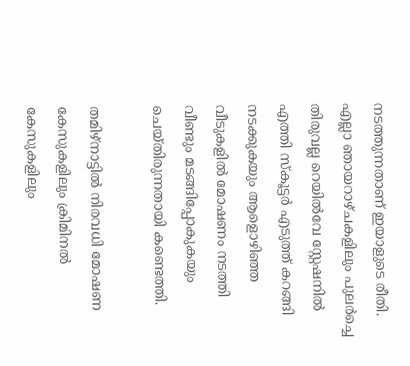നടത്തുന്നതാണ് ഇയാളുടെ രീതി. എല്ലാ ഞായറാഴ്ചകളിലും പുലർച്ചെ തിരുവല്ല റെയിൽവേ സ്റ്റേഷനിൽ എത്തി സ്കൂട്ടർ എടുത്ത് കറങ്ങി നടക്കുകയും ആളൊഴിഞ്ഞ വീടുകളിൽ മോഷണം നടത്തി വീണ്ടും മടങ്ങിപ്പോകുകയും ചെയ്തിരുന്നതായി കണ്ടെത്തി.

തമിഴ്നാട്ടിൽ നിരവധി മോഷണ കേസുകളിലും ക്രിമിനൽ കേസുകളിലും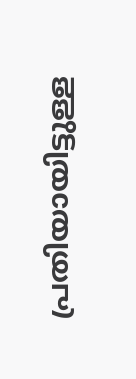പ്രതിയായിട്ടുള്ള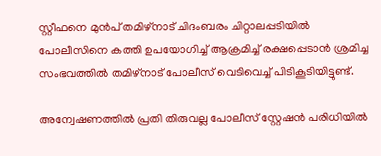സ്റ്റീഫനെ മുൻപ് തമിഴ്നാട് ചിദംബരം ചിറ്റാലപ്പടിയിൽ പോലീസിനെ കത്തി ഉപയോഗിച്ച് ആക്രമിച്ച് രക്ഷപ്പെടാൻ ശ്രമിച്ച സംഭവത്തിൽ തമിഴ്നാട് പോലീസ് വെടിവെച്ച് പിടികൂടിയിട്ടുണ്ട്.

അന്വേഷണത്തിൽ പ്രതി തിരുവല്ല പോലീസ് സ്റ്റേഷൻ പരിധിയിൽ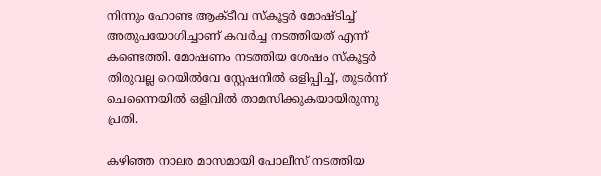നിന്നും ഹോണ്ട ആക്ടീവ സ്കൂട്ടർ മോഷ്ടിച്ച് അതുപയോഗിച്ചാണ് കവർച്ച നടത്തിയത് എന്ന് കണ്ടെത്തി. മോഷണം നടത്തിയ ശേഷം സ്കൂട്ടർ തിരുവല്ല റെയിൽവേ സ്റ്റേഷനിൽ ഒളിപ്പിച്ച്, തുടർന്ന് ചെന്നൈയിൽ ഒളിവിൽ താമസിക്കുകയായിരുന്നു പ്രതി.

കഴിഞ്ഞ നാലര മാസമായി പോലീസ് നടത്തിയ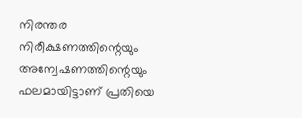നിരന്തര നിരീക്ഷണത്തിന്റെയും അന്വേഷണത്തിന്റെയും ഫലമായിട്ടാണ് പ്രതിയെ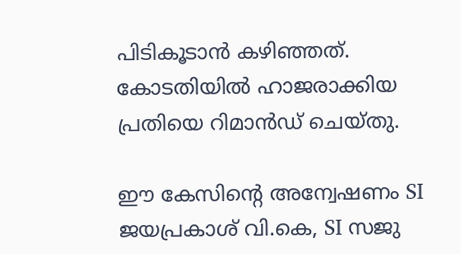പിടികൂടാൻ കഴിഞ്ഞത്. കോടതിയിൽ ഹാജരാക്കിയ പ്രതിയെ റിമാൻഡ് ചെയ്തു.

ഈ കേസിന്റെ അന്വേഷണം SI ജയപ്രകാശ് വി.കെ, SI സജു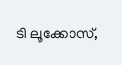ടി ലൂക്കോസ്,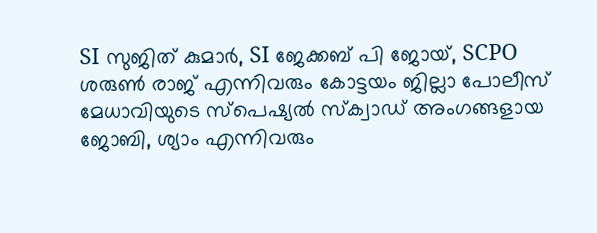SI സുജിത് കുമാർ, SI ജേക്കബ് പി ജോയ്, SCPO ശരുണ്‍ രാജ് എന്നിവരും കോട്ടയം ജില്ലാ പോലീസ് മേധാവിയുടെ സ്പെഷ്യൽ സ്ക്വാഡ് അംഗങ്ങളായ ജോബി, ശ്യാം എന്നിവരും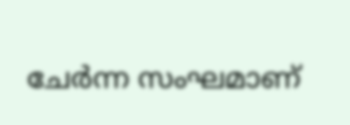ചേർന്ന സംഘമാണ്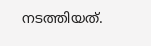നടത്തിയത്.